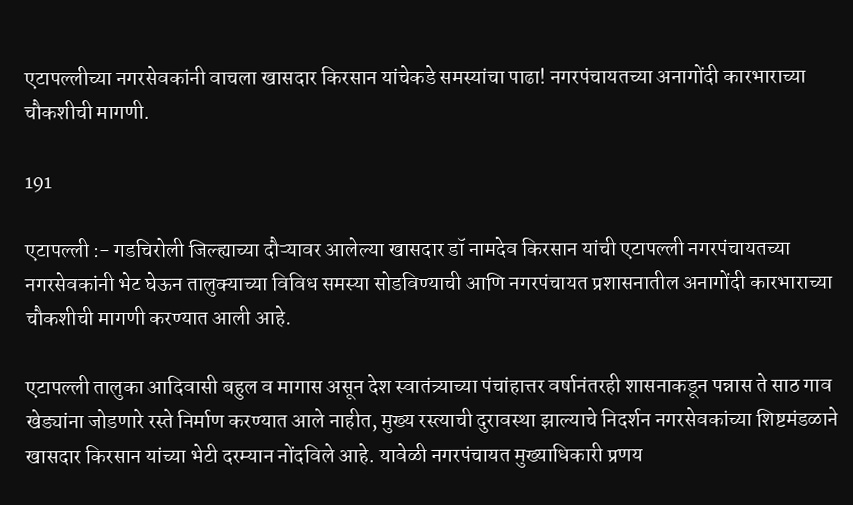एटापल्लीच्या नगरसेवकांनी वाचला खासदार किरसान यांचेकडे समस्यांचा पाढा! नगरपंचायतच्या अनागोंदी कारभाराच्या चौकशीची मागणी.

191

एटापल्ली :- गडचिरोली जिल्ह्याच्या दौऱ्यावर आलेल्या खासदार डॉ नामदेव किरसान यांची एटापल्ली नगरपंचायतच्या नगरसेवकांनी भेट घेऊन तालुक्याच्या विविध समस्या सोडविण्याची आणि नगरपंचायत प्रशासनातील अनागोंदी कारभाराच्या चौकशीची मागणी करण्यात आली आहे.

एटापल्ली तालुका आदिवासी बहुल व मागास असून देश स्वातंत्र्याच्या पंचांहात्तर वर्षानंतरही शासनाकडून पन्नास ते साठ गाव खेड्यांना जोडणारे रस्ते निर्माण करण्यात आले नाहीत, मुख्य रस्त्याची दुरावस्था झाल्याचे निदर्शन नगरसेवकांच्या शिष्टमंडळाने खासदार किरसान यांच्या भेटी दरम्यान नोंदविले आहे. यावेळी नगरपंचायत मुख्याधिकारी प्रणय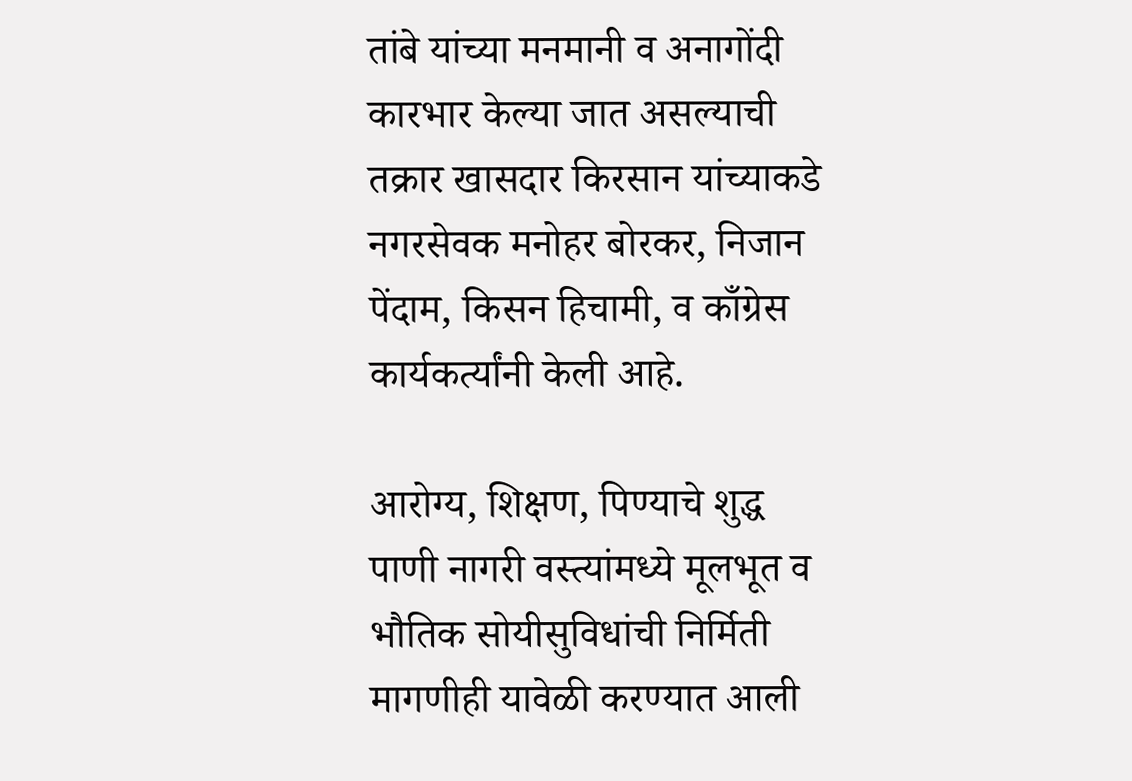तांबे यांच्या मनमानी व अनागोंदी कारभार केल्या जात असल्याची तक्रार खासदार किरसान यांच्याकडे नगरसेवक मनोहर बोरकर, निजान पेंदाम, किसन हिचामी, व काँग्रेस कार्यकर्त्यांनी केली आहे.

आरोग्य, शिक्षण, पिण्याचे शुद्ध पाणी नागरी वस्त्यांमध्ये मूलभूत व भौतिक सोयीसुविधांची निर्मिती मागणीही यावेळी करण्यात आली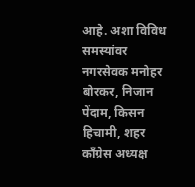आहे. अशा विविध समस्यांवर नगरसेवक मनोहर बोरकर, निजान पेंदाम, किसन हिचामी, शहर काँग्रेस अध्यक्ष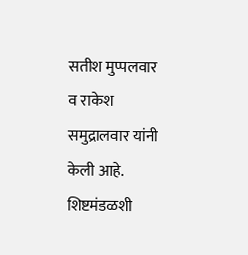सतीश मुप्पलवार व राकेश समुद्रालवार यांनी केली आहे. शिष्टमंडळशी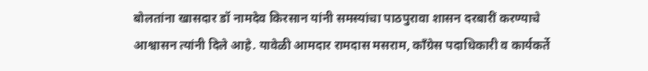बोलतांना खासदार डॉ नामदेव किरसान यांनी समस्यांचा पाठपुरावा शासन दरबारीं करण्याचे आश्वासन त्यांनी दिले आहे. यावेळी आमदार रामदास मसराम, काँग्रेस पदाधिकारी व कार्यकर्ते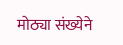मोठ्या संख्येने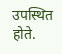उपस्थित होते.